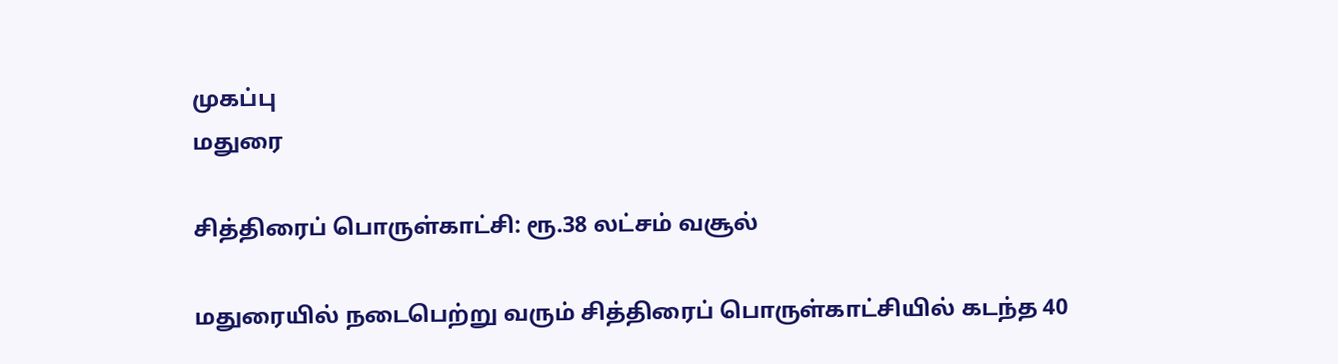முகப்பு
மதுரை

சித்திரைப் பொருள்காட்சி: ரூ.38 லட்சம் வசூல்

மதுரையில் நடைபெற்று வரும் சித்திரைப் பொருள்காட்சியில் கடந்த 40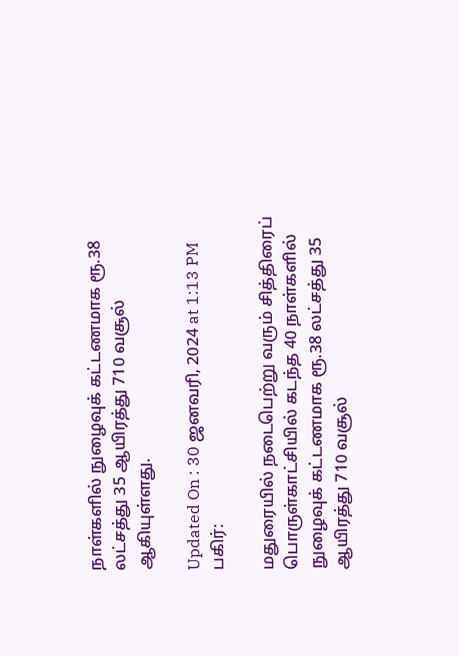நாள்களில் நுழைவுக் கட்டணமாக ரூ.38 லட்சத்து 35 ஆயிரத்து 710 வசூல் ஆகியுள்ளது.

Updated On : 30 ஜனவரி, 2024 at 1:13 PM
பகிர்:

மதுரையில் நடைபெற்று வரும் சித்திரைப் பொருள்காட்சியில் கடந்த 40 நாள்களில் நுழைவுக் கட்டணமாக ரூ.38 லட்சத்து 35 ஆயிரத்து 710 வசூல்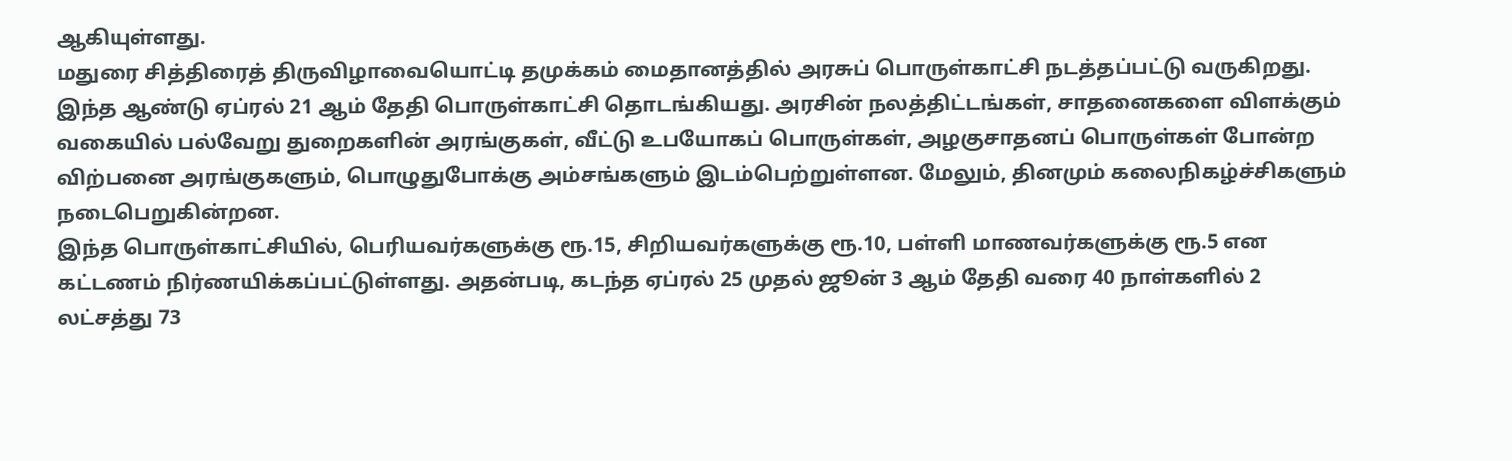ஆகியுள்ளது.
மதுரை சித்திரைத் திருவிழாவையொட்டி தமுக்கம் மைதானத்தில் அரசுப் பொருள்காட்சி நடத்தப்பட்டு வருகிறது. இந்த ஆண்டு ஏப்ரல் 21 ஆம் தேதி பொருள்காட்சி தொடங்கியது. அரசின் நலத்திட்டங்கள், சாதனைகளை விளக்கும் வகையில் பல்வேறு துறைகளின் அரங்குகள், வீட்டு உபயோகப் பொருள்கள், அழகுசாதனப் பொருள்கள் போன்ற விற்பனை அரங்குகளும், பொழுதுபோக்கு அம்சங்களும் இடம்பெற்றுள்ளன. மேலும், தினமும் கலைநிகழ்ச்சிகளும் நடைபெறுகின்றன.
இந்த பொருள்காட்சியில், பெரியவர்களுக்கு ரூ.15, சிறியவர்களுக்கு ரூ.10, பள்ளி மாணவர்களுக்கு ரூ.5 என கட்டணம் நிர்ணயிக்கப்பட்டுள்ளது. அதன்படி, கடந்த ஏப்ரல் 25 முதல் ஜூன் 3 ஆம் தேதி வரை 40 நாள்களில் 2 லட்சத்து 73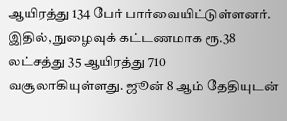ஆயிரத்து 134 பேர் பார்வையிட்டுள்ளனர். இதில், நுழைவுக் கட்டணமாக ரூ.38 லட்சத்து 35 ஆயிரத்து 710 வசூலாகியுள்ளது. ஜூன் 8 ஆம் தேதியுடன்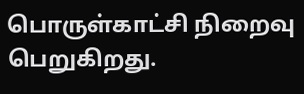பொருள்காட்சி நிறைவு பெறுகிறது.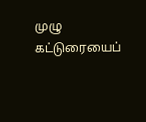முழு கட்டுரையைப்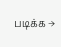படிக்க →